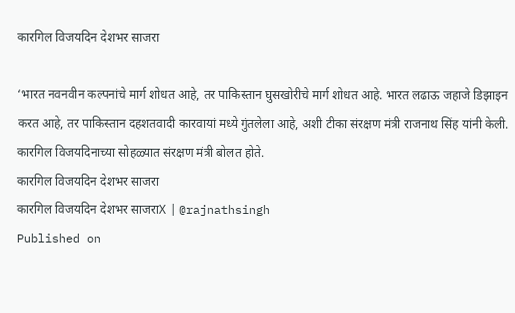कारगिल विजयदिन देशभर साजरा

‘भारत नवनवीन कल्पनांचे मार्ग शोधत आहे, तर पाकिस्तान घुसखोरीचे मार्ग शोधत आहे. भारत लढाऊ जहाजे डिझाइन करत आहे, तर पाकिस्तान दहशतवादी कारवायां मध्ये गुंतलेला आहे, अशी टीका संरक्षण मंत्री राजनाथ सिंह यांनी केली. कारगिल विजयदिनाच्या सोहळ्यात संरक्षण मंत्री बोलत होते.
कारगिल विजयदिन देशभर साजरा
कारगिल विजयदिन देशभर साजराX | @rajnathsingh
Published on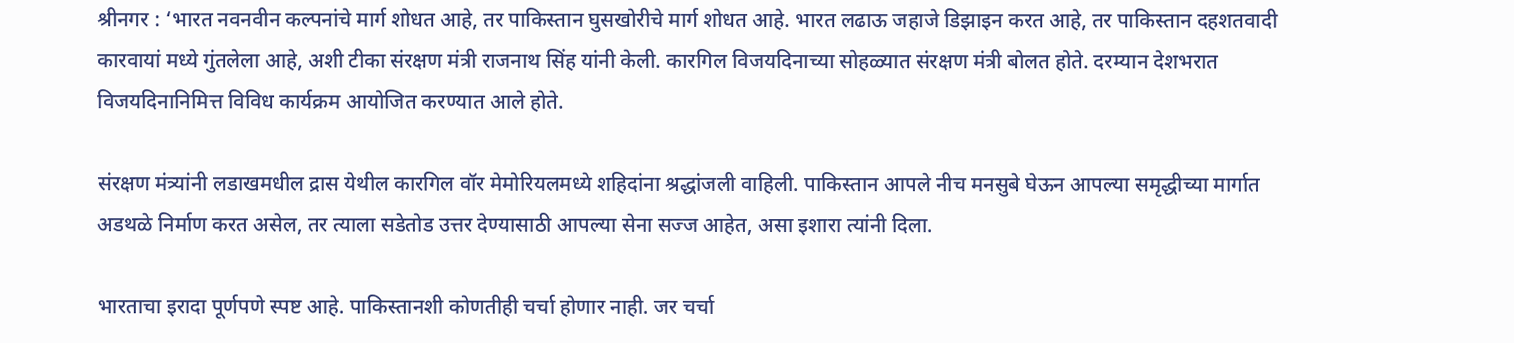श्रीनगर : ‘भारत नवनवीन कल्पनांचे मार्ग शोधत आहे, तर पाकिस्तान घुसखोरीचे मार्ग शोधत आहे. भारत लढाऊ जहाजे डिझाइन करत आहे, तर पाकिस्तान दहशतवादी कारवायां मध्ये गुंतलेला आहे, अशी टीका संरक्षण मंत्री राजनाथ सिंह यांनी केली. कारगिल विजयदिनाच्या सोहळ्यात संरक्षण मंत्री बोलत होते. दरम्यान देशभरात विजयदिनानिमित्त विविध कार्यक्रम आयोजित करण्यात आले होते.

संरक्षण मंत्र्यांनी लडाखमधील द्रास येथील कारगिल वॉर मेमोरियलमध्ये शहिदांना श्रद्धांजली वाहिली. पाकिस्तान आपले नीच मनसुबे घेऊन आपल्या समृद्धीच्या मार्गात अडथळे निर्माण करत असेल, तर त्याला सडेतोड उत्तर देण्यासाठी आपल्या सेना सज्ज आहेत, असा इशारा त्यांनी दिला.

भारताचा इरादा पूर्णपणे स्पष्ट आहे. पाकिस्तानशी कोणतीही चर्चा होणार नाही. जर चर्चा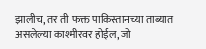झालीच, तर ती फक्त पाकिस्तानच्या ताब्यात असलेल्या काश्मीरवर होईल, जो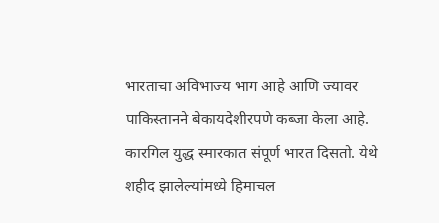भारताचा अविभाज्य भाग आहे आणि ज्यावर पाकिस्तानने बेकायदेशीरपणे कब्जा केला आहे. कारगिल युद्ध स्मारकात संपूर्ण भारत दिसतो. येथे शहीद झालेल्यांमध्ये हिमाचल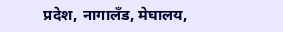प्रदेश, नागालँड, मेघालय,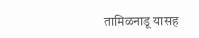तामिळनाडू यासह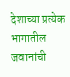देशाच्या प्रत्येक भागातील जवानांची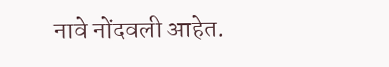नावे नोंदवली आहेत.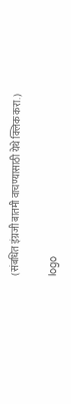(संबधित इंग्रजी बातमी वाचण्यासाठी येथे क्लिक करा.)

logo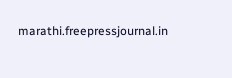marathi.freepressjournal.in